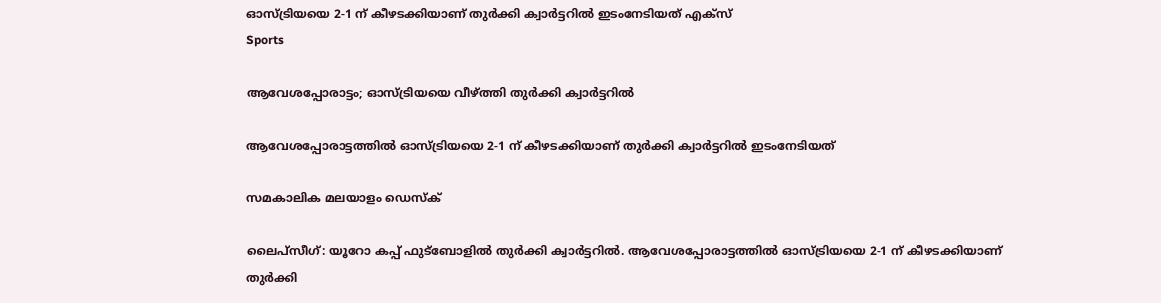ഓസ്ട്രിയയെ 2-1 ന് കീഴടക്കിയാണ് തുർക്കി ക്വാർട്ടറിൽ ഇടംനേടിയത് എക്സ്
Sports

ആവേശപ്പോരാട്ടം; ഓസ്ട്രിയയെ വീഴ്ത്തി തുർക്കി ക്വാർ‌ട്ടറിൽ

ആവേശപ്പോരാട്ടത്തിൽ ഓസ്ട്രിയയെ 2-1 ന് കീഴടക്കിയാണ് തുർക്കി ക്വാർട്ടറിൽ ഇടംനേടിയത്

സമകാലിക മലയാളം ഡെസ്ക്

ലൈപ്സീഗ്: യൂറോ കപ്പ് ഫുട്ബോളിൽ തുർക്കി ക്വാർട്ടറിൽ. ആവേശപ്പോരാട്ടത്തിൽ ഓസ്ട്രിയയെ 2-1 ന് കീഴടക്കിയാണ് തുർക്കി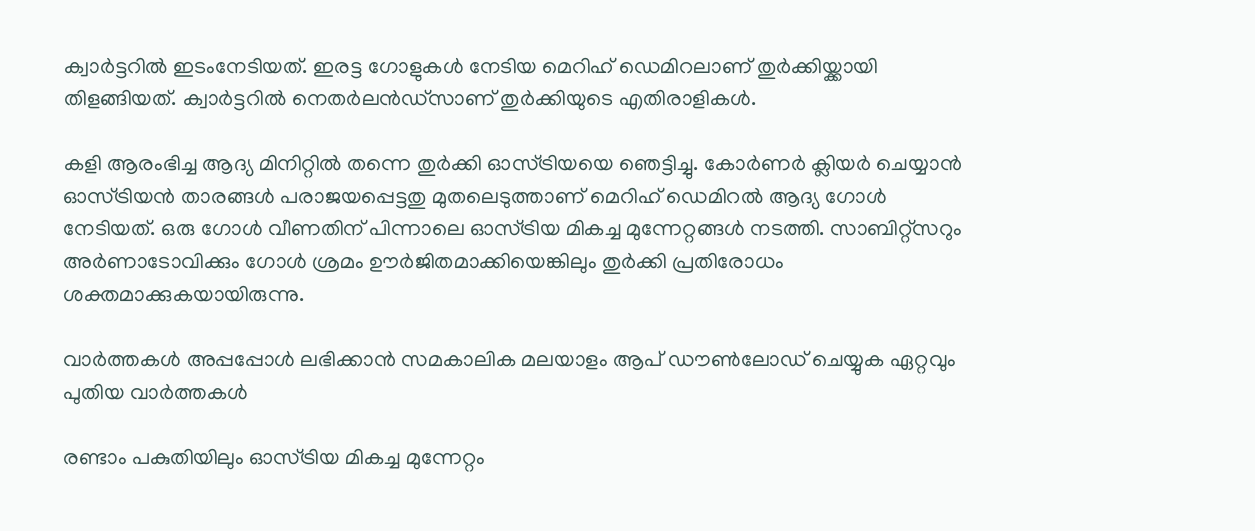ക്വാർട്ടറിൽ ഇടംനേടിയത്. ഇരട്ട ഗോളുകള്‍ നേടിയ മെറിഹ് ഡെമിറലാണ് തുര്‍ക്കിയ്ക്കായി തിളങ്ങിയത്. ക്വാര്‍ട്ടറില്‍ നെതര്‍ലന്‍ഡ്‌സാണ് തുര്‍ക്കിയുടെ എതിരാളികള്‍.

കളി ആരംഭിച്ച ആദ്യ മിനിറ്റിൽ തന്നെ തുർക്കി ഓസ്ട്രിയയെ ഞെട്ടിച്ചു. കോർണർ ക്ലിയർ ചെയ്യാൻ ഓസ്ട്രിയൻ താരങ്ങൾ പരാജയപ്പെട്ടതു മുതലെടുത്താണ് മെറിഹ് ഡെമിറൽ ആദ്യ ഗോൾ നേടിയത്. ഒരു ഗോള്‍ വീണതിന് പിന്നാലെ ഓസ്ട്രിയ മികച്ച മുന്നേറ്റങ്ങള്‍ നടത്തി. സാബിറ്റ്‌സറും അര്‍ണാടോവിക്കും ഗോൾ ശ്രമം ഊർജിതമാക്കിയെങ്കിലും തുര്‍ക്കി പ്രതിരോധം ശക്തമാക്കുകയായിരുന്നു.

വാര്‍ത്തകള്‍ അപ്പപ്പോള്‍ ലഭിക്കാന്‍ സമകാലിക മലയാളം ആപ് ഡൗണ്‍ലോഡ് ചെയ്യുക ഏറ്റവും പുതിയ വാര്‍ത്തകള്‍

രണ്ടാം പകുതിയിലും ഓസ്ട്രിയ മികച്ച മുന്നേറ്റം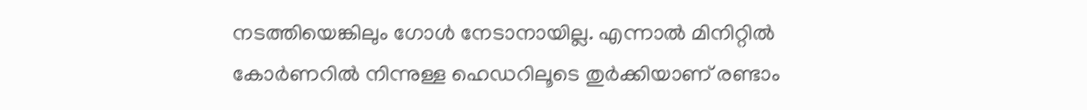നടത്തിയെങ്കിലും ഗോൾ നേടാനായില്ല. എന്നാൽ മിനിറ്റിൽ കോർണറിൽ നിന്നുള്ള ഹെഡറിലൂടെ തുർക്കിയാണ് രണ്ടാം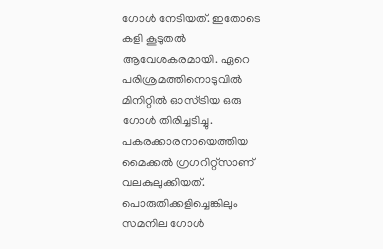ഗോൾ നേടിയത്. ഇതോടെ കളി കൂടുതൽ ആവേശകരമായി. ഏറെ പരിശ്രമത്തിനൊടുവിൽ മിനിറ്റിൽ ഓസ്ട്രിയ ഒരു ഗോൾ തിരിച്ചടിച്ചു. പകരക്കാരനായെത്തിയ മൈക്കല്‍ ഗ്രഗറിറ്റ്‌സാണ് വലകുലുക്കിയത്. പൊരുതിക്കളിച്ചെങ്കിലും സമനില ഗോൾ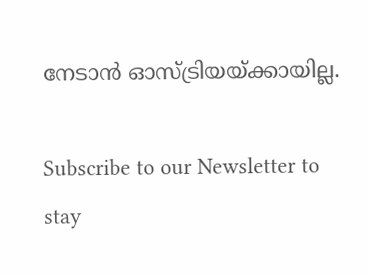നേടാൻ ഓസ്ട്രിയയ്ക്കായില്ല.

Subscribe to our Newsletter to stay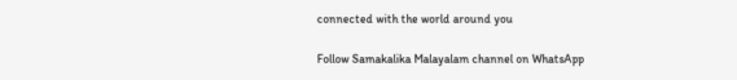connected with the world around you

Follow Samakalika Malayalam channel on WhatsApp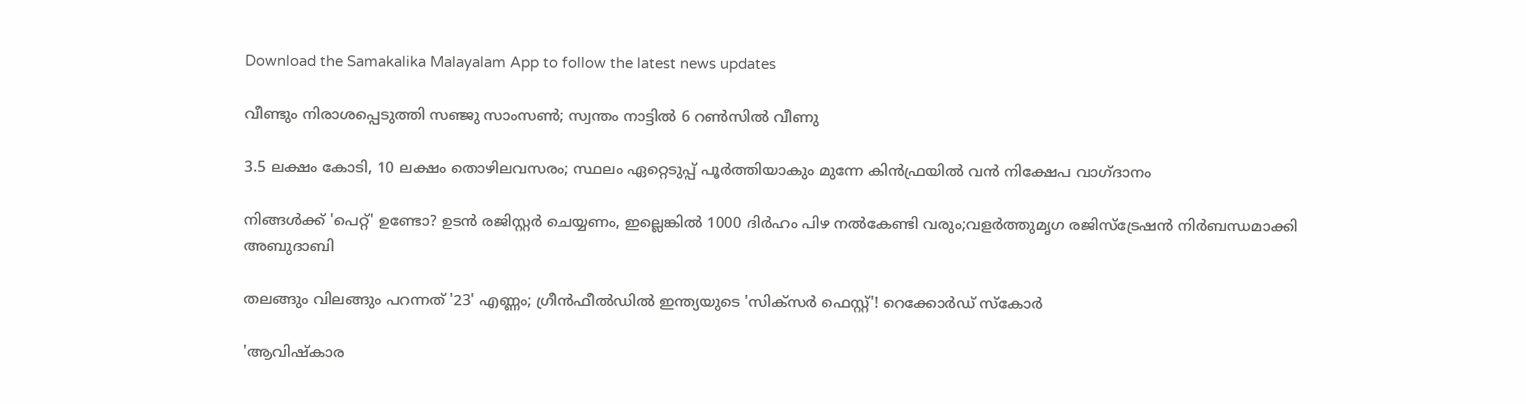Download the Samakalika Malayalam App to follow the latest news updates

വീണ്ടും നിരാശപ്പെടുത്തി സഞ്ജു സാംസണ്‍; സ്വന്തം നാട്ടില്‍ 6 റണ്‍സില്‍ വീണു

3.5 ലക്ഷം കോടി, 10 ലക്ഷം തൊഴിലവസരം; സ്ഥലം ഏറ്റെടുപ്പ് പൂര്‍ത്തിയാകും മുന്നേ കിന്‍ഫ്രയിൽ വന്‍ നിക്ഷേപ വാഗ്ദാനം

നിങ്ങൾക്ക് 'പെറ്റ്' ഉണ്ടോ? ഉടൻ രജിസ്റ്റർ ചെയ്യണം, ഇല്ലെങ്കിൽ 1000 ദിർഹം പിഴ നൽകേണ്ടി വരും;വളർത്തുമൃഗ രജിസ്ട്രേഷൻ നിർബന്ധമാക്കി അബുദാബി

തലങ്ങും വിലങ്ങും പറന്നത് '23' എണ്ണം; ഗ്രീൻഫീൽഡിൽ ഇന്ത്യയുടെ 'സിക്സർ‌ ഫെസ്റ്റ്'! റെക്കോര്‍ഡ് സ്‌കോർ

'ആവിഷ്‌കാര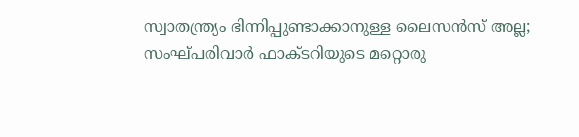സ്വാതന്ത്ര്യം ഭിന്നിപ്പുണ്ടാക്കാനുള്ള ലൈസന്‍സ് അല്ല; സംഘ്പരിവാര്‍ ഫാക്ടറിയുടെ മറ്റൊരു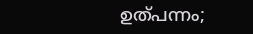ഉത്പന്നം;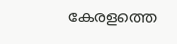കേരളത്തെ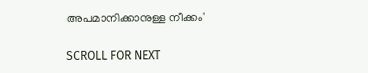അപമാനിക്കാനുള്ള നീക്കം'

SCROLL FOR NEXT